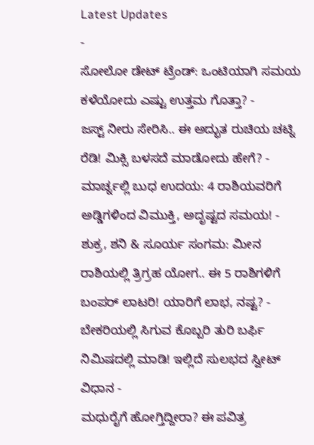Latest Updates
-
ಸೋಲೋ ಡೇಟ್ ಟ್ರೆಂಡ್: ಒಂಟಿಯಾಗಿ ಸಮಯ ಕಳೆಯೋದು ಎಷ್ಟು ಉತ್ತಮ ಗೊತ್ತಾ? -
ಜಸ್ಟ್ ನೀರು ಸೇರಿಸಿ.. ಈ ಅದ್ಭುತ ರುಚಿಯ ಚಟ್ನಿ ರೆಡಿ! ಮಿಕ್ಸಿ ಬಳಸದೆ ಮಾಡೋದು ಹೇಗೆ? -
ಮಾರ್ಚ್ನಲ್ಲಿ ಬುಧ ಉದಯ: 4 ರಾಶಿಯವರಿಗೆ ಅಡ್ಡಿಗಳಿಂದ ವಿಮುಕ್ತಿ, ಅದೃಷ್ಟದ ಸಮಯ! -
ಶುಕ್ರ, ಶನಿ & ಸೂರ್ಯ ಸಂಗಮ: ಮೀನ ರಾಶಿಯಲ್ಲಿ ತ್ರಿಗ್ರಹ ಯೋಗ.. ಈ 5 ರಾಶಿಗಳಿಗೆ ಬಂಪರ್ ಲಾಟರಿ! ಯಾರಿಗೆ ಲಾಭ, ನಷ್ಟ? -
ಬೇಕರಿಯಲ್ಲಿ ಸಿಗುವ ಕೊಬ್ಬರಿ ತುರಿ ಬರ್ಫಿ ನಿಮಿಷದಲ್ಲಿ ಮಾಡಿ! ಇಲ್ಲಿದೆ ಸುಲಭದ ಸ್ವೀಟ್ ವಿಧಾನ -
ಮಧುರೈಗೆ ಹೋಗ್ತಿದ್ದೀರಾ? ಈ ಪವಿತ್ರ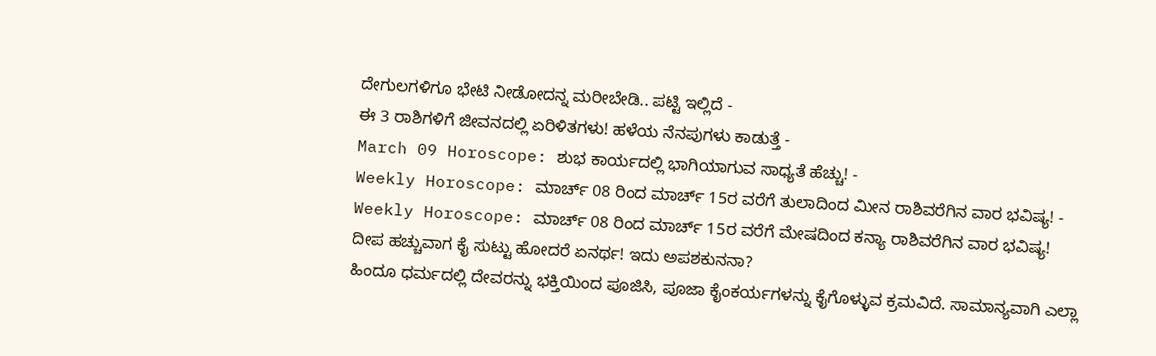ದೇಗುಲಗಳಿಗೂ ಭೇಟಿ ನೀಡೋದನ್ನ ಮರೀಬೇಡಿ.. ಪಟ್ಟಿ ಇಲ್ಲಿದೆ -
ಈ 3 ರಾಶಿಗಳಿಗೆ ಜೀವನದಲ್ಲಿ ಏರಿಳಿತಗಳು! ಹಳೆಯ ನೆನಪುಗಳು ಕಾಡುತ್ತೆ -
March 09 Horoscope: ಶುಭ ಕಾರ್ಯದಲ್ಲಿ ಭಾಗಿಯಾಗುವ ಸಾಧ್ಯತೆ ಹೆಚ್ಚು! -
Weekly Horoscope: ಮಾರ್ಚ್ 08 ರಿಂದ ಮಾರ್ಚ್ 15ರ ವರೆಗೆ ತುಲಾದಿಂದ ಮೀನ ರಾಶಿವರೆಗಿನ ವಾರ ಭವಿಷ್ಯ! -
Weekly Horoscope: ಮಾರ್ಚ್ 08 ರಿಂದ ಮಾರ್ಚ್ 15ರ ವರೆಗೆ ಮೇಷದಿಂದ ಕನ್ಯಾ ರಾಶಿವರೆಗಿನ ವಾರ ಭವಿಷ್ಯ!
ದೀಪ ಹಚ್ಚುವಾಗ ಕೈ ಸುಟ್ಟು ಹೋದರೆ ಏನರ್ಥ! ಇದು ಅಪಶಕುನನಾ?
ಹಿಂದೂ ಧರ್ಮದಲ್ಲಿ ದೇವರನ್ನು ಭಕ್ತಿಯಿಂದ ಪೂಜಿಸಿ, ಪೂಜಾ ಕೈಂಕರ್ಯಗಳನ್ನು ಕೈಗೊಳ್ಳುವ ಕ್ರಮವಿದೆ. ಸಾಮಾನ್ಯವಾಗಿ ಎಲ್ಲಾ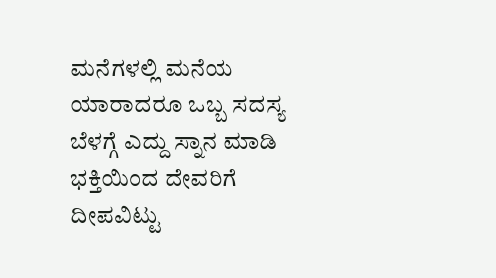ಮನೆಗಳಲ್ಲಿ ಮನೆಯ ಯಾರಾದರೂ ಒಬ್ಬ ಸದಸ್ಯ ಬೆಳಗ್ಗೆ ಎದ್ದು ಸ್ನಾನ ಮಾಡಿ ಭಕ್ತಿಯಿಂದ ದೇವರಿಗೆ ದೀಪವಿಟ್ಟು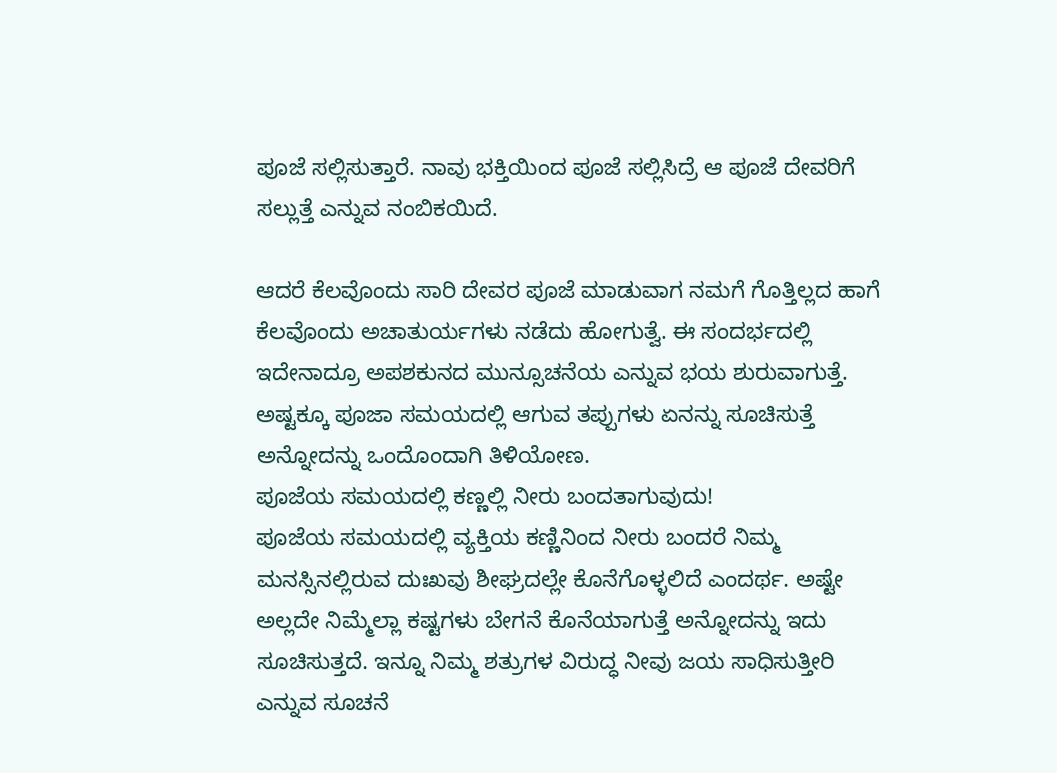ಪೂಜೆ ಸಲ್ಲಿಸುತ್ತಾರೆ. ನಾವು ಭಕ್ತಿಯಿಂದ ಪೂಜೆ ಸಲ್ಲಿಸಿದ್ರೆ ಆ ಪೂಜೆ ದೇವರಿಗೆ ಸಲ್ಲುತ್ತೆ ಎನ್ನುವ ನಂಬಿಕಯಿದೆ.

ಆದರೆ ಕೆಲವೊಂದು ಸಾರಿ ದೇವರ ಪೂಜೆ ಮಾಡುವಾಗ ನಮಗೆ ಗೊತ್ತಿಲ್ಲದ ಹಾಗೆ ಕೆಲವೊಂದು ಅಚಾತುರ್ಯಗಳು ನಡೆದು ಹೋಗುತ್ವೆ. ಈ ಸಂದರ್ಭದಲ್ಲಿ ಇದೇನಾದ್ರೂ ಅಪಶಕುನದ ಮುನ್ಸೂಚನೆಯ ಎನ್ನುವ ಭಯ ಶುರುವಾಗುತ್ತೆ. ಅಷ್ಟಕ್ಕೂ ಪೂಜಾ ಸಮಯದಲ್ಲಿ ಆಗುವ ತಪ್ಪುಗಳು ಏನನ್ನು ಸೂಚಿಸುತ್ತೆ ಅನ್ನೋದನ್ನು ಒಂದೊಂದಾಗಿ ತಿಳಿಯೋಣ.
ಪೂಜೆಯ ಸಮಯದಲ್ಲಿ ಕಣ್ಣಲ್ಲಿ ನೀರು ಬಂದತಾಗುವುದು!
ಪೂಜೆಯ ಸಮಯದಲ್ಲಿ ವ್ಯಕ್ತಿಯ ಕಣ್ಣಿನಿಂದ ನೀರು ಬಂದರೆ ನಿಮ್ಮ ಮನಸ್ಸಿನಲ್ಲಿರುವ ದುಃಖವು ಶೀಘ್ರದಲ್ಲೇ ಕೊನೆಗೊಳ್ಳಲಿದೆ ಎಂದರ್ಥ. ಅಷ್ಟೇ ಅಲ್ಲದೇ ನಿಮ್ಮೆಲ್ಲಾ ಕಷ್ಟಗಳು ಬೇಗನೆ ಕೊನೆಯಾಗುತ್ತೆ ಅನ್ನೋದನ್ನು ಇದು ಸೂಚಿಸುತ್ತದೆ. ಇನ್ನೂ ನಿಮ್ಮ ಶತ್ರುಗಳ ವಿರುದ್ಧ ನೀವು ಜಯ ಸಾಧಿಸುತ್ತೀರಿ ಎನ್ನುವ ಸೂಚನೆ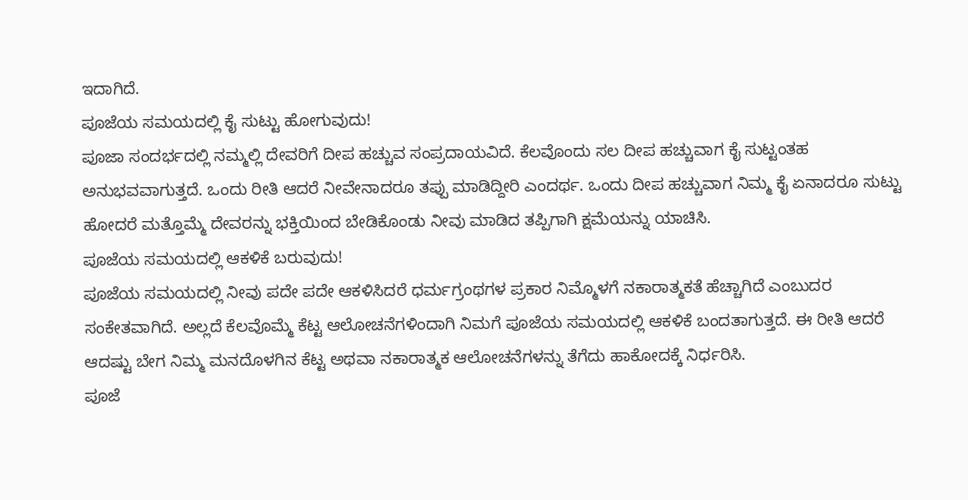ಇದಾಗಿದೆ.
ಪೂಜೆಯ ಸಮಯದಲ್ಲಿ ಕೈ ಸುಟ್ಟು ಹೋಗುವುದು!
ಪೂಜಾ ಸಂದರ್ಭದಲ್ಲಿ ನಮ್ಮಲ್ಲಿ ದೇವರಿಗೆ ದೀಪ ಹಚ್ಚುವ ಸಂಪ್ರದಾಯವಿದೆ. ಕೆಲವೊಂದು ಸಲ ದೀಪ ಹಚ್ಚುವಾಗ ಕೈ ಸುಟ್ಟಂತಹ ಅನುಭವವಾಗುತ್ತದೆ. ಒಂದು ರೀತಿ ಆದರೆ ನೀವೇನಾದರೂ ತಪ್ಪು ಮಾಡಿದ್ದೀರಿ ಎಂದರ್ಥ. ಒಂದು ದೀಪ ಹಚ್ಚುವಾಗ ನಿಮ್ಮ ಕೈ ಏನಾದರೂ ಸುಟ್ಟು ಹೋದರೆ ಮತ್ತೊಮ್ಮೆ ದೇವರನ್ನು ಭಕ್ತಿಯಿಂದ ಬೇಡಿಕೊಂಡು ನೀವು ಮಾಡಿದ ತಪ್ಪಿಗಾಗಿ ಕ್ಷಮೆಯನ್ನು ಯಾಚಿಸಿ.
ಪೂಜೆಯ ಸಮಯದಲ್ಲಿ ಆಕಳಿಕೆ ಬರುವುದು!
ಪೂಜೆಯ ಸಮಯದಲ್ಲಿ ನೀವು ಪದೇ ಪದೇ ಆಕಳಿಸಿದರೆ ಧರ್ಮಗ್ರಂಥಗಳ ಪ್ರಕಾರ ನಿಮ್ಮೊಳಗೆ ನಕಾರಾತ್ಮಕತೆ ಹೆಚ್ಚಾಗಿದೆ ಎಂಬುದರ ಸಂಕೇತವಾಗಿದೆ. ಅಲ್ಲದೆ ಕೆಲವೊಮ್ಮೆ ಕೆಟ್ಟ ಆಲೋಚನೆಗಳಿಂದಾಗಿ ನಿಮಗೆ ಪೂಜೆಯ ಸಮಯದಲ್ಲಿ ಆಕಳಿಕೆ ಬಂದತಾಗುತ್ತದೆ. ಈ ರೀತಿ ಆದರೆ ಆದಷ್ಟು ಬೇಗ ನಿಮ್ಮ ಮನದೊಳಗಿನ ಕೆಟ್ಟ ಅಥವಾ ನಕಾರಾತ್ಮಕ ಆಲೋಚನೆಗಳನ್ನು ತೆಗೆದು ಹಾಕೋದಕ್ಕೆ ನಿರ್ಧರಿಸಿ.
ಪೂಜೆ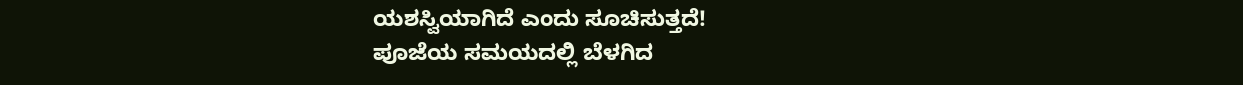ಯಶಸ್ವಿಯಾಗಿದೆ ಎಂದು ಸೂಚಿಸುತ್ತದೆ!
ಪೂಜೆಯ ಸಮಯದಲ್ಲಿ ಬೆಳಗಿದ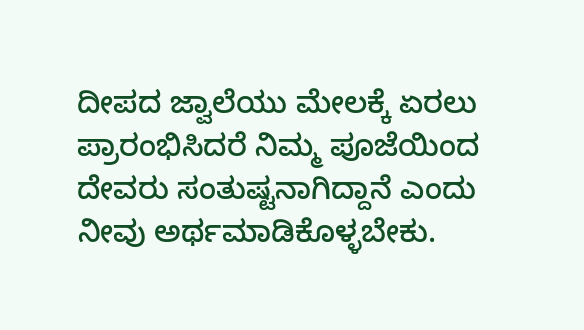ದೀಪದ ಜ್ವಾಲೆಯು ಮೇಲಕ್ಕೆ ಏರಲು ಪ್ರಾರಂಭಿಸಿದರೆ ನಿಮ್ಮ ಪೂಜೆಯಿಂದ ದೇವರು ಸಂತುಷ್ಟನಾಗಿದ್ದಾನೆ ಎಂದು ನೀವು ಅರ್ಥಮಾಡಿಕೊಳ್ಳಬೇಕು.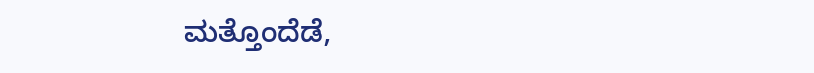ಮತ್ತೊಂದೆಡೆ,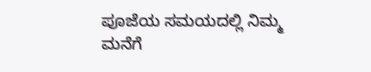ಪೂಜೆಯ ಸಮಯದಲ್ಲಿ ನಿಮ್ಮ ಮನೆಗೆ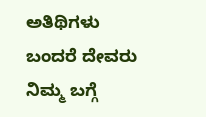ಅತಿಥಿಗಳು ಬಂದರೆ ದೇವರು ನಿಮ್ಮ ಬಗ್ಗೆ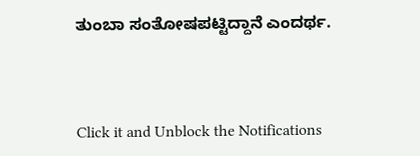ತುಂಬಾ ಸಂತೋಷಪಟ್ಟಿದ್ದಾನೆ ಎಂದರ್ಥ.



Click it and Unblock the Notifications